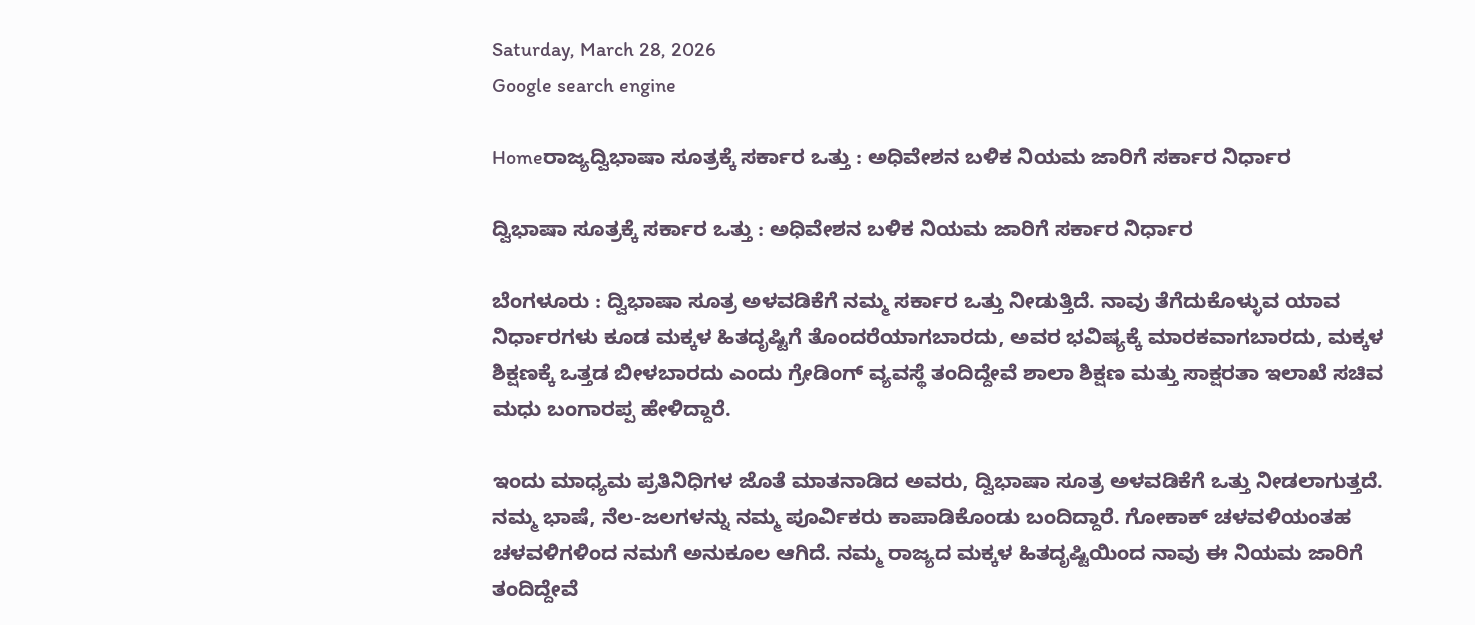Saturday, March 28, 2026
Google search engine

Homeರಾಜ್ಯದ್ವಿಭಾಷಾ ಸೂತ್ರಕ್ಕೆ ಸರ್ಕಾರ ಒತ್ತು : ಅಧಿವೇಶನ ಬಳಿಕ ನಿಯಮ ಜಾರಿಗೆ ಸರ್ಕಾರ ನಿರ್ಧಾರ

ದ್ವಿಭಾಷಾ ಸೂತ್ರಕ್ಕೆ ಸರ್ಕಾರ ಒತ್ತು : ಅಧಿವೇಶನ ಬಳಿಕ ನಿಯಮ ಜಾರಿಗೆ ಸರ್ಕಾರ ನಿರ್ಧಾರ

ಬೆಂಗಳೂರು : ದ್ವಿಭಾಷಾ ಸೂತ್ರ ಅಳವಡಿಕೆಗೆ ನಮ್ಮ ಸರ್ಕಾರ ಒತ್ತು ನೀಡುತ್ತಿದೆ. ನಾವು ತೆಗೆದುಕೊಳ್ಳುವ ಯಾವ ನಿರ್ಧಾರಗಳು ಕೂಡ ಮಕ್ಕಳ ಹಿತದೃಷ್ಟಿಗೆ ತೊಂದರೆಯಾಗಬಾರದು, ಅವರ ಭವಿಷ್ಯಕ್ಕೆ ಮಾರಕವಾಗಬಾರದು, ಮಕ್ಕಳ ಶಿಕ್ಷಣಕ್ಕೆ ಒತ್ತಡ ಬೀಳಬಾರದು ಎಂದು ಗ್ರೇಡಿಂಗ್ ವ್ಯವಸ್ಥೆ ತಂದಿದ್ದೇವೆ ಶಾಲಾ ಶಿಕ್ಷಣ ಮತ್ತು ಸಾಕ್ಷರತಾ ಇಲಾಖೆ ಸಚಿವ ಮಧು ಬಂಗಾರಪ್ಪ ಹೇಳಿದ್ದಾರೆ.

ಇಂದು ಮಾಧ್ಯಮ ಪ್ರತಿನಿಧಿಗಳ ಜೊತೆ ಮಾತನಾಡಿದ ಅವರು, ದ್ವಿಭಾಷಾ ಸೂತ್ರ ಅಳವಡಿಕೆಗೆ ಒತ್ತು ನೀಡಲಾಗುತ್ತದೆ. ನಮ್ಮ ಭಾಷೆ, ನೆಲ-ಜಲಗಳನ್ನು ನಮ್ಮ ಪೂರ್ವಿಕರು ಕಾಪಾಡಿಕೊಂಡು ಬಂದಿದ್ದಾರೆ. ಗೋಕಾಕ್ ಚಳವಳಿಯಂತಹ ಚಳವಳಿಗಳಿಂದ ನಮಗೆ ಅನುಕೂಲ ಆಗಿದೆ. ನಮ್ಮ ರಾಜ್ಯದ ಮಕ್ಕಳ ಹಿತದೃಷ್ಟಿಯಿಂದ ನಾವು ಈ ನಿಯಮ ಜಾರಿಗೆ ತಂದಿದ್ದೇವೆ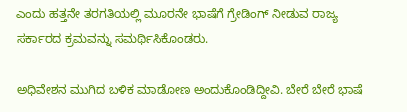ಎಂದು ಹತ್ತನೇ ತರಗತಿಯಲ್ಲಿ ಮೂರನೇ ಭಾಷೆಗೆ ಗ್ರೇಡಿಂಗ್ ನೀಡುವ ರಾಜ್ಯ ಸರ್ಕಾರದ ಕ್ರಮವನ್ನು ಸಮರ್ಥಿಸಿಕೊಂಡರು.

ಅಧಿವೇಶನ ಮುಗಿದ ಬಳಿಕ ಮಾಡೋಣ ಅಂದುಕೊಂಡಿದ್ದೀವಿ. ಬೇರೆ ಬೇರೆ ಭಾಷೆ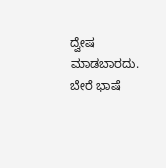ದ್ವೇಷ ಮಾಡಬಾರದು. ಬೇರೆ ಭಾಷೆ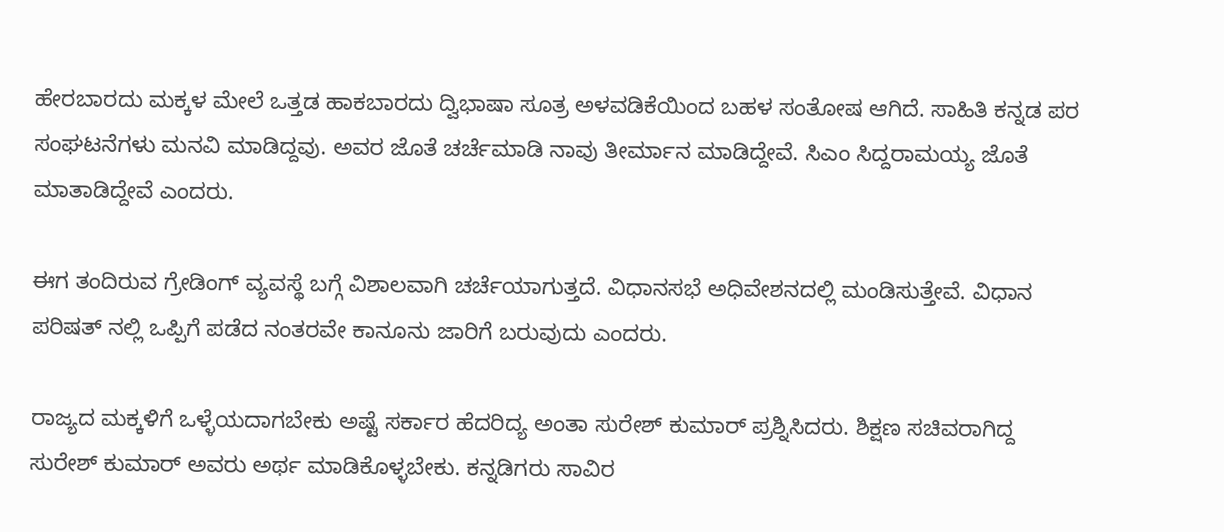ಹೇರಬಾರದು ಮಕ್ಕಳ ಮೇಲೆ ಒತ್ತಡ ಹಾಕಬಾರದು ದ್ವಿಭಾಷಾ ಸೂತ್ರ ಅಳವಡಿಕೆಯಿಂದ ಬಹಳ ಸಂತೋಷ ಆಗಿದೆ. ಸಾಹಿತಿ ಕನ್ನಡ ಪರ ಸಂಘಟನೆಗಳು ಮನವಿ ಮಾಡಿದ್ದವು. ಅವರ ಜೊತೆ ಚರ್ಚೆಮಾಡಿ ನಾವು ತೀರ್ಮಾನ ಮಾಡಿದ್ದೇವೆ. ಸಿಎಂ ಸಿದ್ದರಾಮಯ್ಯ ಜೊತೆ ಮಾತಾಡಿದ್ದೇವೆ ಎಂದರು.

ಈಗ ತಂದಿರುವ ಗ್ರೇಡಿಂಗ್ ವ್ಯವಸ್ಥೆ ಬಗ್ಗೆ ವಿಶಾಲವಾಗಿ ಚರ್ಚೆಯಾಗುತ್ತದೆ. ವಿಧಾನಸಭೆ ಅಧಿವೇಶನದಲ್ಲಿ ಮಂಡಿಸುತ್ತೇವೆ. ವಿಧಾನ ಪರಿಷತ್ ನಲ್ಲಿ ಒಪ್ಪಿಗೆ ಪಡೆದ ನಂತರವೇ ಕಾನೂನು ಜಾರಿಗೆ ಬರುವುದು ಎಂದರು.

ರಾಜ್ಯದ ಮಕ್ಕಳಿಗೆ ಒಳ್ಳೆಯದಾಗಬೇಕು ಅಷ್ಟೆ ಸರ್ಕಾರ ಹೆದರಿದ್ಯ ಅಂತಾ ಸುರೇಶ್ ಕುಮಾರ್ ಪ್ರಶ್ನಿಸಿದರು. ಶಿಕ್ಷಣ ಸಚಿವರಾಗಿದ್ದ ಸುರೇಶ್ ಕುಮಾರ್ ಅವರು ಅರ್ಥ ಮಾಡಿಕೊಳ್ಳಬೇಕು. ಕನ್ನಡಿಗರು ಸಾವಿರ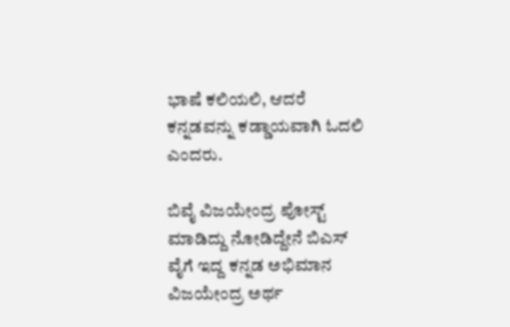ಭಾಷೆ ಕಲಿಯಲಿ, ಆದರೆ ಕನ್ನಡವನ್ನು ಕಡ್ಡಾಯವಾಗಿ ಓದಲಿ ಎಂದರು.

ಬಿವೈ ವಿಜಯೇಂದ್ರ ಪೋಸ್ಟ್ ಮಾಡಿದ್ದು ನೋಡಿದ್ದೇನೆ ಬಿಎಸ್ ವೈಗೆ ಇದ್ದ ಕನ್ನಡ ಅಭಿಮಾನ ವಿಜಯೇಂದ್ರ ಅರ್ಥ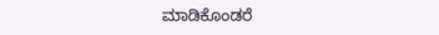ಮಾಡಿಕೊಂಡರೆ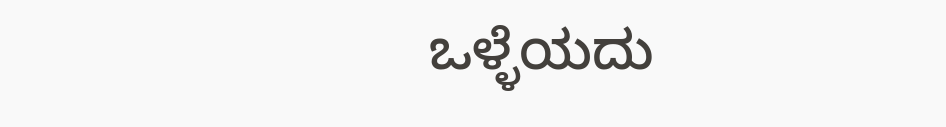ಒಳ್ಳೆಯದು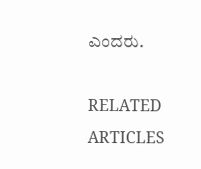ಎಂದರು.

RELATED ARTICLES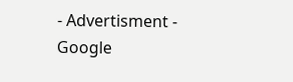- Advertisment -
Google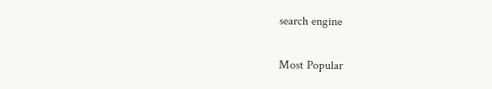search engine

Most Popular